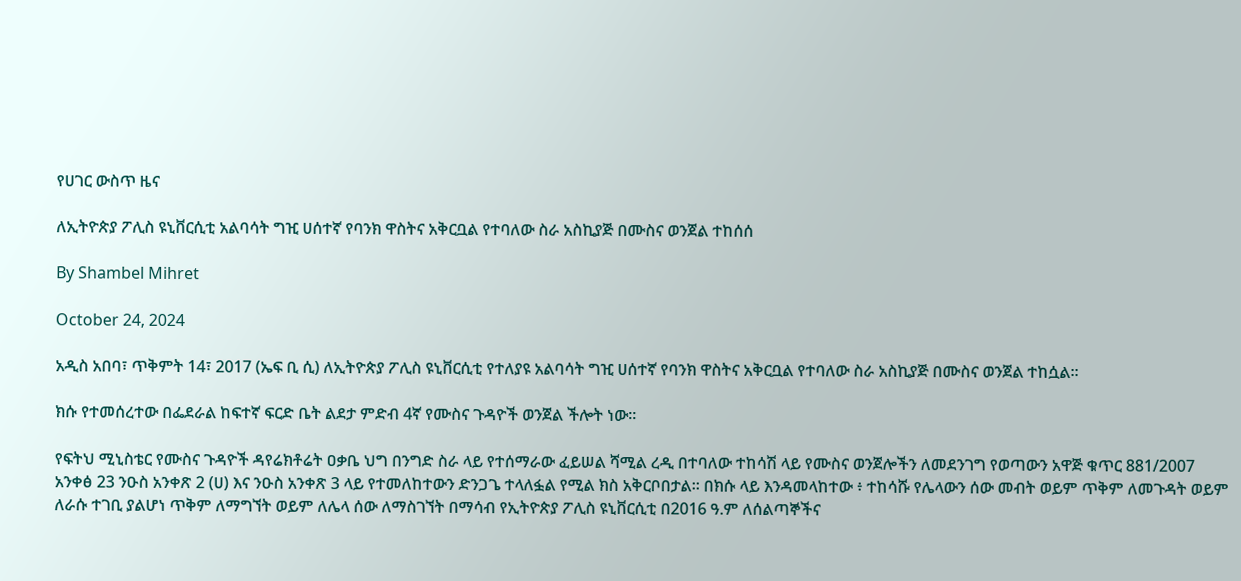የሀገር ውስጥ ዜና

ለኢትዮጵያ ፖሊስ ዩኒቨርሲቲ አልባሳት ግዢ ሀሰተኛ የባንክ ዋስትና አቅርቧል የተባለው ስራ አስኪያጅ በሙስና ወንጀል ተከሰሰ

By Shambel Mihret

October 24, 2024

አዲስ አበባ፣ ጥቅምት 14፣ 2017 (ኤፍ ቢ ሲ) ለኢትዮጵያ ፖሊስ ዩኒቨርሲቲ የተለያዩ አልባሳት ግዢ ሀሰተኛ የባንክ ዋስትና አቅርቧል የተባለው ስራ አስኪያጅ በሙስና ወንጀል ተከሷል፡፡

ክሱ የተመሰረተው በፌደራል ከፍተኛ ፍርድ ቤት ልደታ ምድብ 4ኛ የሙስና ጉዳዮች ወንጀል ችሎት ነው፡፡

የፍትህ ሚኒስቴር የሙስና ጉዳዮች ዳየሬክቶሬት ዐቃቤ ህግ በንግድ ስራ ላይ የተሰማራው ፈይሠል ሻሚል ረዲ በተባለው ተከሳሽ ላይ የሙስና ወንጀሎችን ለመደንገግ የወጣውን አዋጅ ቁጥር 881/2007 አንቀፅ 23 ንዑስ አንቀጽ 2 (ሀ) እና ንዑስ አንቀጽ 3 ላይ የተመለከተውን ድንጋጌ ተላለፏል የሚል ክስ አቅርቦበታል። በክሱ ላይ እንዳመላከተው ፥ ተከሳሹ የሌላውን ሰው መብት ወይም ጥቅም ለመጉዳት ወይም ለራሱ ተገቢ ያልሆነ ጥቅም ለማግኘት ወይም ለሌላ ሰው ለማስገኘት በማሳብ የኢትዮጵያ ፖሊስ ዩኒቨርሲቲ በ2016 ዓ.ም ለሰልጣኞችና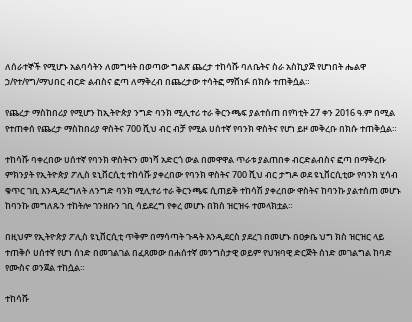ለሰራተኞች የሚሆኑ አልባሳትን ለመግዛት በወጣው ግልጽ ጨረታ ተከሳሹ ባለቤትና ስራ አስኪያጅ የሆነበት ሔልዋ ኃ/የተ/የግ/ማህበር ብርድ ልብስና ፎጣ ለማቅረብ በጨረታው ተሳትፎ ማሸነፉ በክሱ ተጠቅሷል።

የጨረታ ማስከበሪያ የሚሆን ከኢትዮጵያ ንግድ ባንክ ሚሊተሪ ተራ ቅርንጫፍ ያልተሰጠ በየካቲት 27 ቀን 2016 ዓ.ም በሚል የተጠቀሰ የጨረታ ማስከበሪያ ዋስትና 700 ሺህ ብር ብቻ የሚል ሀሰተኛ የባንክ ዋስትና የሆነ ይዞ መቅረቡ በክሱ ተጠቅሷል።

ተከሳሹ ባቀረበው ሀሰተኛ የባንክ ዋስትናን መነሻ አድርጎ ውል በመዋዋል ጥራቱ ያልጠበቀ ብርድልብስና ፎጣ በማቅረቡ ምክንያት የኢትዮጵያ ፖሊስ ዩኒቨርሲቲ ተከሳሹ ያቀረበው የባንክ ዋስትና 700 ሺህ ብር ታግዶ ወደ ዩኒቨርሲቲው የባንክ ሂሳብ ቁጥር ገቢ እንዲደረግለት ለንግድ ባንክ ሚሊተሪ ተራ ቅርንጫፍ ሲጠይቅ ተከሳሽ ያቀረበው ዋስትና ከባንኩ ያልተሰጠ መሆኑ ከባንኩ መግለጹን ተከትሎ ገንዘቡን ገቢ ሳይደረግ የቀረ መሆኑ በክስ ዝርዝሩ ተመላክቷል።

በዚህም የኢትዮጵያ ፖሊስ ዩኒቨርሲቲ ጥቅም በማሳጣት ጉዳት እንዲደርስ ያደረገ በመሆኑ በዐቃቤ ህግ ክስ ዝርዝር ላይ ተጠቅሶ ሀሰተኛ የሆነ ሰነድ በመገልገል በፈጸመው በሐሰተኛ መንግስታዊ ወይም የህዝባዊ ድርጅት ሰነድ መገልግል ከባድ የሙስና ወንጀል ተከሷል።

ተከሳሹ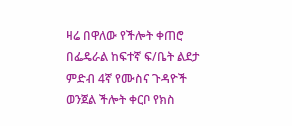ዛሬ በዋለው የችሎት ቀጠሮ በፌዴራል ከፍተኛ ፍ/ቤት ልደታ ምድብ 4ኛ የሙስና ጉዳዮች ወንጀል ችሎት ቀርቦ የክስ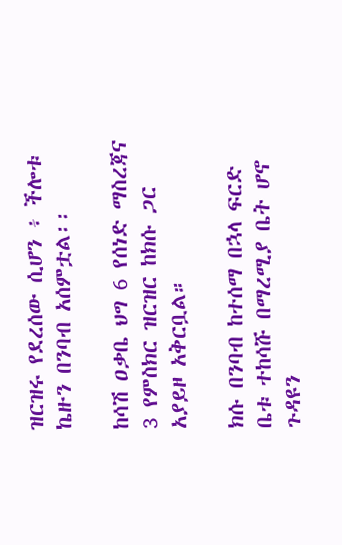ዝርዝሩ የደረሰው ሲሆን ፥ ችሎቱ ኬዙን በንባብ አሰምቷል፡፡

ከሳሽ ዐቃቤ ህግ 6 የሰነድ ማስረጃና 3 የምስክር ዝርዝር ከክሱ ጋር አያይዞ አቅርቧል።

ክሱ በንባብ ከተሰማ በኋላ ፍርድ ቤቱ ተከሳሹ በማረሚያ ቤት ሆኖ ጉዳዩን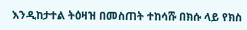እንዲከታተል ትዕዛዝ በመስጠት ተከሳሹ በክሱ ላይ የክስ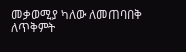መቃወሚያ ካለው ለመጠባበቅ ለጥቅምት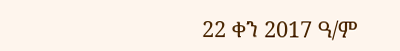22 ቀን 2017 ዓ/ም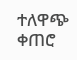ተለዋጭ ቀጠሮ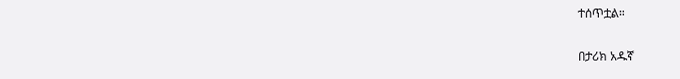ተሰጥቷል።

በታሪክ አዱኛ